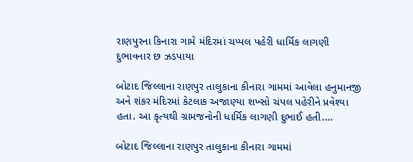રાણપુરના કિનારા ગામે મંદિરમાં ચપ્પલ પહેરી ધાર્મિક લાગણી દુભાવનાર છ ઝડપાયા

બોટાદ જિલ્લાના રાણપુર તાલુકાના કીનારા ગામમાં આવેલા હનુમાનજી અને શંકર મંદિરમાં કેટલાક અજાણ્યા શખ્સો ચંપલ પહેરીને પ્રવેશ્યા હતા. આ કૃત્યથી ગ્રામજનોની ધાર્મિક લાગણી દુભાઈ હતી.…

બોટાદ જિલ્લાના રાણપુર તાલુકાના કીનારા ગામમાં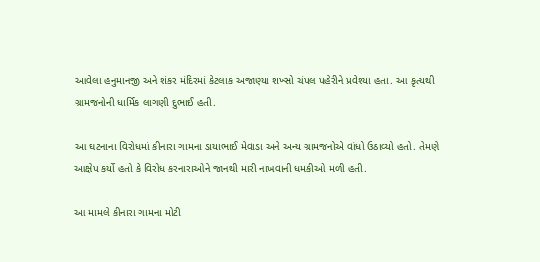આવેલા હનુમાનજી અને શંકર મંદિરમાં કેટલાક અજાણ્યા શખ્સો ચંપલ પહેરીને પ્રવેશ્યા હતા. આ કૃત્યથી ગ્રામજનોની ધાર્મિક લાગણી દુભાઈ હતી.

આ ઘટનાના વિરોધમાં કીનારા ગામના ડાયાભાઈ મેવાડા અને અન્ય ગ્રામજનોએ વાંધો ઉઠાવ્યો હતો. તેમણે આક્ષેપ કર્યો હતો કે વિરોધ કરનારાઓને જાનથી મારી નાખવાની ધમકીઓ મળી હતી.

આ મામલે કીનારા ગામના મોટી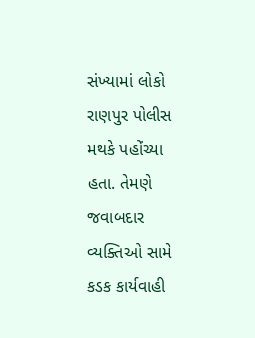સંખ્યામાં લોકો રાણપુર પોલીસ મથકે પહોંચ્યા હતા. તેમણે જવાબદાર વ્યક્તિઓ સામે કડક કાર્યવાહી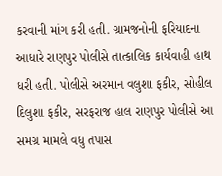કરવાની માંગ કરી હતી. ગ્રામજનોની ફરિયાદના આધારે રાણપુર પોલીસે તાત્કાલિક કાર્યવાહી હાથ ધરી હતી. પોલીસે અરમાન વલુશા ફકીર, સોહીલ દિલુશા ફકીર, સરફરાજ હાલ રાણપુર પોલીસે આ સમગ્ર મામલે વધુ તપાસ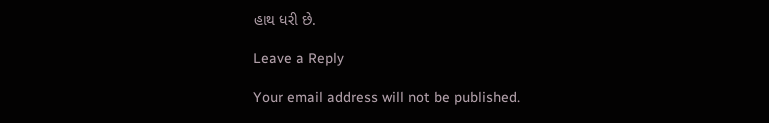હાથ ધરી છે.

Leave a Reply

Your email address will not be published.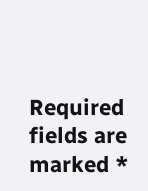Required fields are marked *